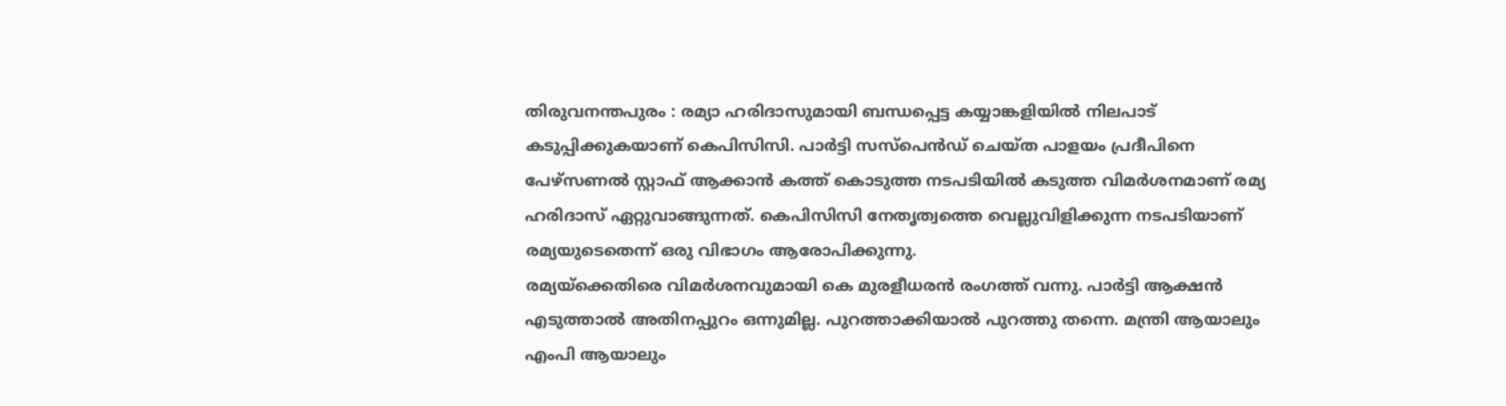തിരുവനന്തപുരം : രമ്യാ ഹരിദാസുമായി ബന്ധപ്പെട്ട കയ്യാങ്കളിയിൽ നിലപാട് കടുപ്പിക്കുകയാണ് കെപിസിസി. പാർട്ടി സസ്പെൻഡ് ചെയ്ത പാളയം പ്രദീപിനെ പേഴ്സണൽ സ്റ്റാഫ് ആക്കാൻ കത്ത് കൊടുത്ത നടപടിയിൽ കടുത്ത വിമർശനമാണ് രമ്യ ഹരിദാസ് ഏറ്റുവാങ്ങുന്നത്. കെപിസിസി നേതൃത്വത്തെ വെല്ലുവിളിക്കുന്ന നടപടിയാണ് രമ്യയുടെതെന്ന് ഒരു വിഭാഗം ആരോപിക്കുന്നു.
രമ്യയ്ക്കെതിരെ വിമർശനവുമായി കെ മുരളീധരൻ രംഗത്ത് വന്നു. പാർട്ടി ആക്ഷൻ എടുത്താൽ അതിനപ്പുറം ഒന്നുമില്ല. പുറത്താക്കിയാൽ പുറത്തു തന്നെ. മന്ത്രി ആയാലും എംപി ആയാലും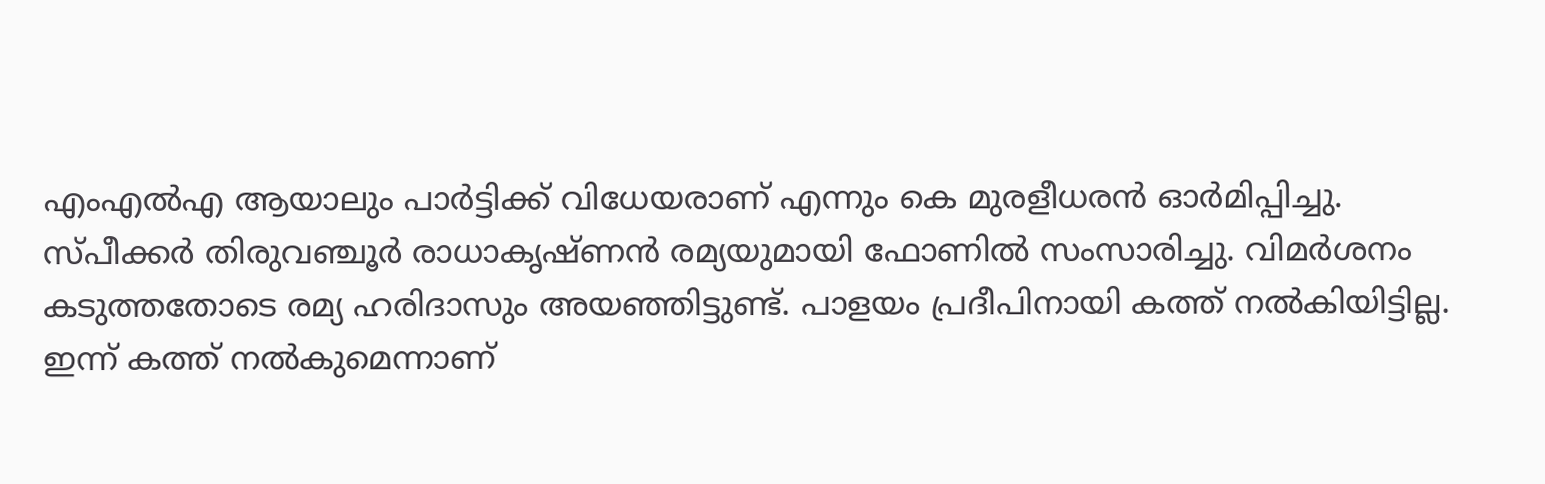എംഎൽഎ ആയാലും പാർട്ടിക്ക് വിധേയരാണ് എന്നും കെ മുരളീധരൻ ഓർമിപ്പിച്ചു.
സ്പീക്കർ തിരുവഞ്ചൂർ രാധാകൃഷ്ണൻ രമ്യയുമായി ഫോണിൽ സംസാരിച്ചു. വിമർശനം കടുത്തതോടെ രമ്യ ഹരിദാസും അയഞ്ഞിട്ടുണ്ട്. പാളയം പ്രദീപിനായി കത്ത് നൽകിയിട്ടില്ല. ഇന്ന് കത്ത് നൽകുമെന്നാണ്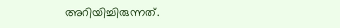അറിയിച്ചിരുന്നത്.